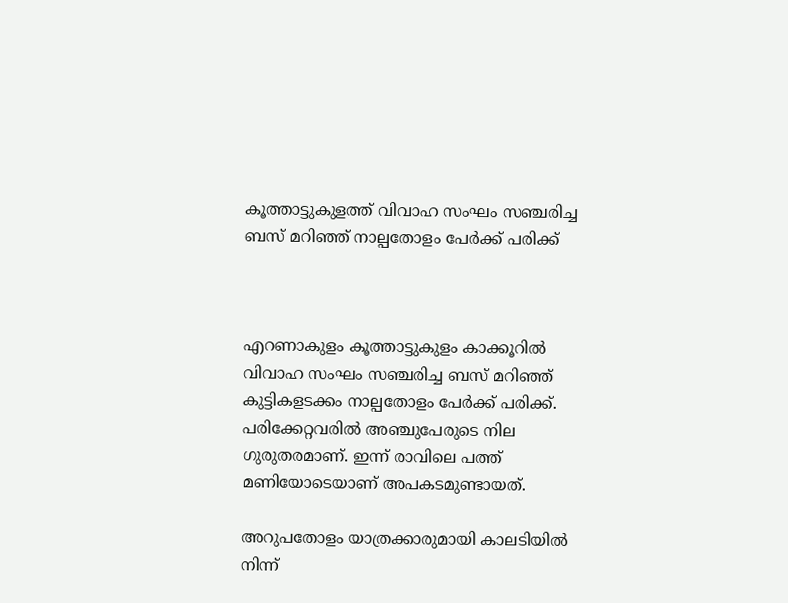കൂത്താട്ടുകുളത്ത് വിവാഹ സംഘം സഞ്ചരിച്ച ബസ് മറിഞ്ഞ് നാല്പതോളം പേർക്ക് പരിക്ക്



എറണാകുളം കൂത്താട്ടുകുളം കാക്കൂറിൽ വിവാഹ സംഘം സഞ്ചരിച്ച ബസ് മറിഞ്ഞ് കുട്ടികളടക്കം നാല്പതോളം പേർക്ക് പരിക്ക്. പരിക്കേറ്റവരിൽ അഞ്ചുപേരുടെ നില ഗുരുതരമാണ്. ഇന്ന് രാവിലെ പത്ത് മണിയോടെയാണ് അപകടമുണ്ടായത്.

അറുപതോളം യാത്രക്കാരുമായി കാലടിയിൽ നിന്ന്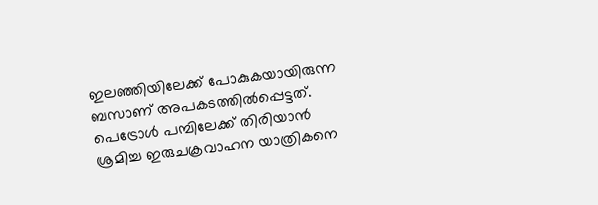ഇലഞ്ഞിയിലേക്ക് പോകുകയായിരുന്ന ബസാണ് അപകടത്തിൽപ്പെട്ടത്. പെട്രോൾ പമ്പിലേക്ക് തിരിയാൻ ശ്രമിച്ച ഇരുചക്രവാഹന യാത്രികനെ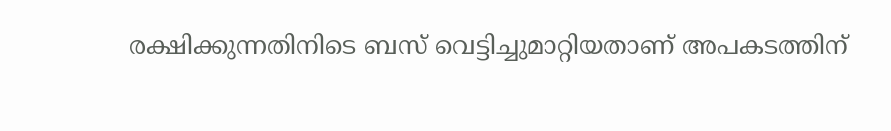രക്ഷിക്കുന്നതിനിടെ ബസ് വെട്ടിച്ചുമാറ്റിയതാണ് അപകടത്തിന്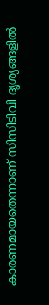കാരണമായതെന്നാണ് സിസിടിവി ദൃശ്യങ്ങളിൽ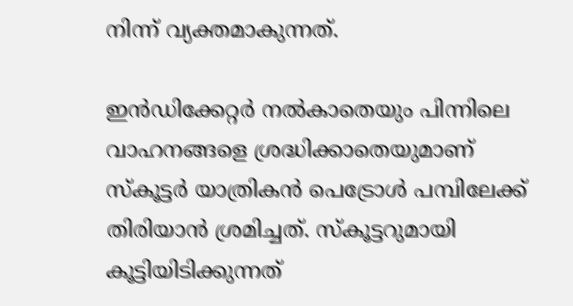നിന്ന് വ്യക്തമാകുന്നത്.

ഇൻഡിക്കേറ്റർ നൽകാതെയും പിന്നിലെ വാഹനങ്ങളെ ശ്രദ്ധിക്കാതെയുമാണ് സ്‌കൂട്ടർ യാത്രികൻ പെട്രോൾ പമ്പിലേക്ക് തിരിയാൻ ശ്രമിച്ചത്. സ്‌കൂട്ടറുമായി കൂട്ടിയിടിക്കുന്നത്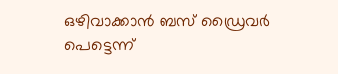ഒഴിവാക്കാൻ ബസ് ഡ്രൈവർ പെട്ടെന്ന്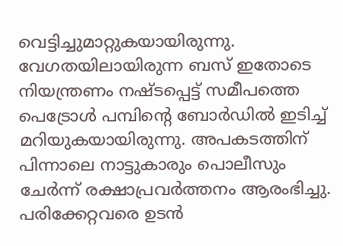വെട്ടിച്ചുമാറ്റുകയായിരുന്നു. വേഗതയിലായിരുന്ന ബസ് ഇതോടെ നിയന്ത്രണം നഷ്ടപ്പെട്ട് സമീപത്തെ പെട്രോൾ പമ്പിന്റെ ബോർഡിൽ ഇടിച്ച് മറിയുകയായിരുന്നു. അപകടത്തിന് പിന്നാലെ നാട്ടുകാരും പൊലീസും ചേർന്ന് രക്ഷാപ്രവർത്തനം ആരംഭിച്ചു. പരിക്കേറ്റവരെ ഉടൻ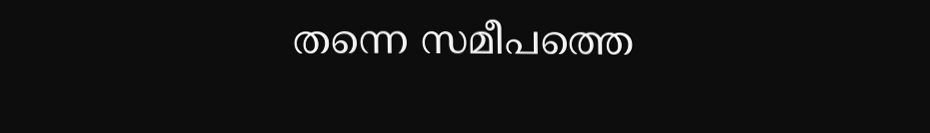തന്നെ സമീപത്തെ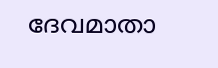ദേവമാതാ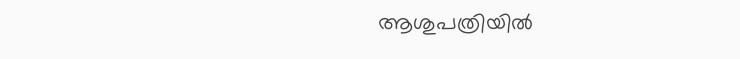ആശുപത്രിയിൽ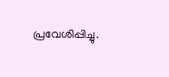പ്രവേശിപ്പിച്ചു.